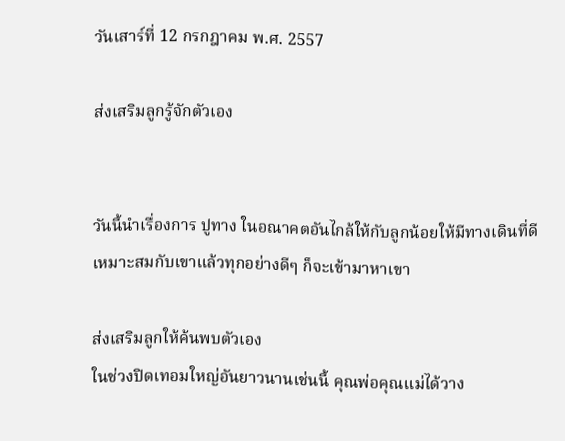วันเสาร์ที่ 12 กรกฎาคม พ.ศ. 2557

ส่งเสริมลูกรู้จักตัวเอง


วันนี้นำเรื่องการ ปูทาง ในอณาคตอันไกล้ให้กับลูกน้อยให้มีทางเดินที่ดี เหมาะสมกับเขาแล้วทุกอย่างดีๆ ก็จะเข้ามาหาเขา

ส่งเสริมลูกให้ค้นพบตัวเอง
ในช่วงปิดเทอมใหญ่อันยาวนานเช่นนี้ คุณพ่อคุณแม่ได้วาง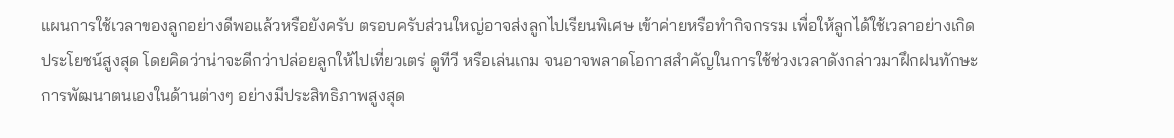แผนการใช้เวลาของลูกอย่างดีพอแล้วหรือยังครับ ตรอบครับส่วนใหญ่อาจส่งลูกไปเรียนพิเศษ เข้าค่ายหรือทำกิจกรรม เพื่อให้ลูกได้ใช้เวลาอย่างเกิดประโยชน์สูงสุด โดยคิดว่าน่าจะดีกว่าปล่อยลูกให้ไปเที่ยวเตร่ ดูทีวี หรือเล่นเกม จนอาจพลาดโอกาสสำคัญในการใช้ช่วงเวลาดังกล่าวมาฝึกฝนทักษะการพัฒนาตนเองในด้านต่างๆ อย่างมีประสิทธิภาพสูงสุด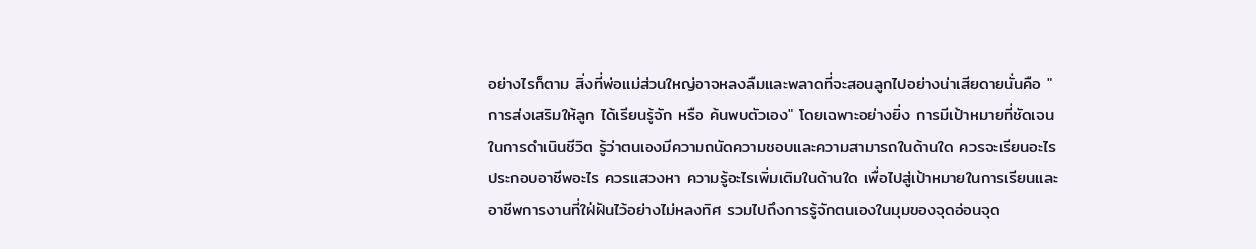อย่างไรก็ตาม สิ่งที่พ่อแม่ส่วนใหญ่อาจหลงลืมและพลาดที่จะสอนลูกไปอย่างน่าเสียดายนั่นคือ "การส่งเสริมให้ลูก ได้เรียนรู้จัก หรือ ค้นพบตัวเอง" โดยเฉพาะอย่างยิ่ง การมีเป้าหมายที่ชัดเจนในการดำเนินชีวิต รู้ว่าตนเองมีความถนัดความชอบและความสามารถในด้านใด ควรจะเรียนอะไร ประกอบอาชีพอะไร ควรแสวงหา ความรู้อะไรเพิ่มเติมในด้านใด เพื่อไปสู่เป้าหมายในการเรียนและอาชีพการงานที่ใฝ่ฝันไว้อย่างไม่หลงทิศ รวมไปถึงการรู้จักตนเองในมุมของจุดอ่อนจุด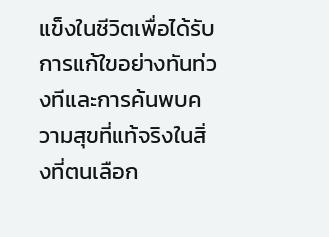แข็งในชีวิตเพื่อได้รับการแก้ใขอย่างทันท่วงทีและการค้นพบความสุขที่แท้จริงในสิ่งที่ตนเลือก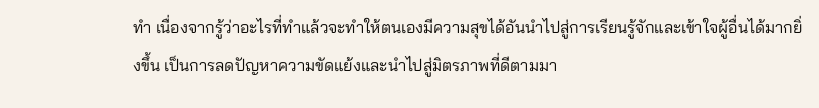ทำ เนื่องจากรู้ว่าอะไรที่ทำแล้วจะทำให้ตนเองมีความสุขได้อันนำไปสู่การเรียนรู้จักและเข้าใจผู้อื่นได้มากยิ่งขึ้น เป็นการลดปัญหาความขัดแย้งและนำไปสู่มิตรภาพที่ดีตามมา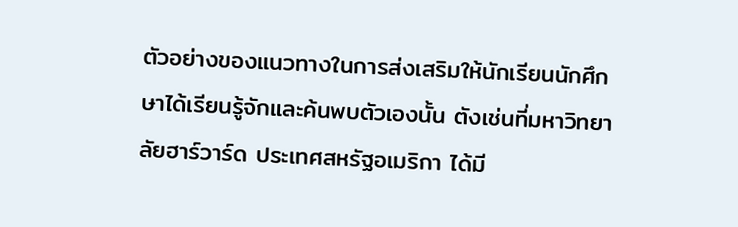ตัวอย่างของแนวทางในการส่งเสริมให้นักเรียนนักศึกษาได้เรียนรู้จักและค้นพบตัวเองนั้น ตังเช่นที่มหาวิทยาลัยฮาร์วาร์ด ประเทศสหรัฐอเมริกา ได้มี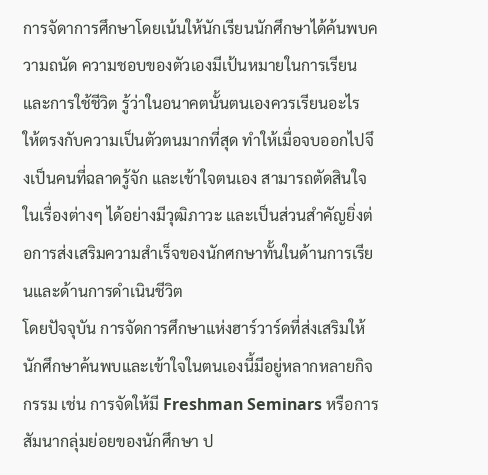การจัดาการศึกษาโดยเน้นให้นักเรียนนักศึกษาได้ค้นพบความถนัด ความชอบของตัวเองมีเป้นหมายในการเรียนและการใช้ชีวิต รู้ว่าในอนาคตนั้นตนเองควรเรียนอะไร ให้ตรงกับความเป็นตัวตนมากที่สุด ทำให้เมื่อจบออกไปจึงเป็นคนที่ฉลาดรู้จัก และเข้าใจตนเอง สามารถตัดสินใจในเรื่องต่างๆ ได้อย่างมีวุฒิภาวะ และเป็นส่วนสำคัญยิ่งต่อการส่งเสริมความสำเร็จของนักศกษาทั้นในด้านการเรียนและด้านการดำเนินชีวิต
โดยปัจจุบัน การจัดการศึกษาแห่งฮาร์วาร์ดที่ส่งเสริมให้นักศึกษาค้นพบและเข้าใจในตนเองนี้มีอยู่หลากหลายกิจกรรม เช่น การจัดให้มี Freshman Seminars หรือการสัมนากลุ่มย่อยของนักศึกษา ป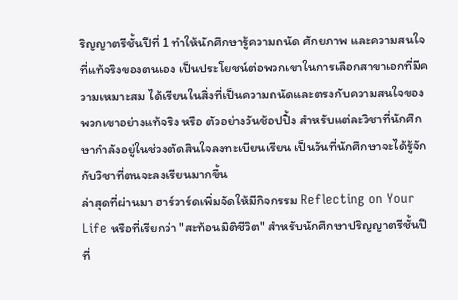ริญญาตรีชั้นปีที่ 1 ทำให้นักศึกษารู้ความถนัด ศักยภาพ และความสนใจที่แท้จริงของตนเอง เป็นประโยชน์ต่อพวกเขาในการเลือกสาขาเอกที่มีความเหมาะสม ได้เรียนในสิ่งที่เป็นความถนัดและตรงกับความสนใจของพวกเขาอย่างแท้จริง หรือ ตัวอย่างวันช้อปปิ้ง สำหรับแต่ละวิชาที่นักศึกษากำลังอยู่ในช่วงตัดสินใจลงทะเบียนเรียน เป็นวันที่นักศึกษาจะได้รู้จักกับวิชาที่ตนจะลงเรียนมากขึ้น
ล่าสุดที่ผ่านมา ฮาร์วาร์ดเพิ่มจัดให้มีกิจกรรม Reflecting on Your Life หรือที่เรียกว่า "สะท้อนมิติชีวิต" สำหรับนักศึกษาปริญญาตรีชั้นปีที่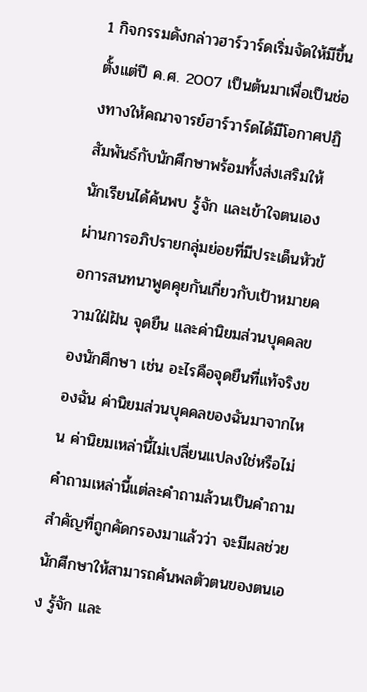1 กิจกรรมดังกล่าวฮาร์วาร์ดเริ่มจัดให้มีขึ้นตั้งแต่ปี ค.ศ. 2007 เป็นต้นมาเพื่อเป็นช่องทางให้คณาจารย์ฮาร์วาร์ดได้มีโอกาศปฏิสัมพันธ์กับนักศึกษาพร้อมทั้งส่งเสริมให้นักเรียนได้ค้นพบ รู้จัก และเข้าใจตนเอง ผ่านการอภิปรายกลุ่มย่อยที่มีประเด็นหัวข้อการสนทนาพูดคุยกันเกี่ยวกับเป้าหมายความใฝ่ฝัน จุดยืน และค่านิยมส่วนบุคคลของนักศึกษา เช่น อะไรคือจุดยืนที่แท้จริงของฉัน ค่านิยมส่วนบุคคลของฉันมาจากไหน ค่านิยมเหล่านี้ไม่เปลี่ยนแปลงใช่หรือไม่ คำถามเหล่านี้แต่ละคำถามล้วนเป็นคำถามสำคัญที่ถูกคัดกรองมาแล้วว่า จะมีผลช่วยนักศีกษาให้สามารถค้นพลตัวตนของตนเอง รู้จัก และ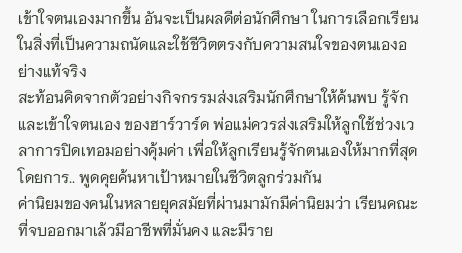เข้าใจตนเองมากขึ้น อันจะเป็นผลดีต่อนักศึกษา ในการเลือกเรียนในสิ่งที่เป็นความถนัดและใช้ชีวิตตรงกับความสนใจของตนเองอย่างแท้จริง
สะท้อนคิดจากตัวอย่างกิจกรรมส่งเสริมนักศึกษาให้ค้นพบ รู้จักและเข้าใจตนเอง ของฮาร์วาร์ด พ่อแม่ควรส่งเสริมให้ลูกใช้ช่วงเวลาการปิดเทอมอย่างคุ้มค่า เพื่อให้ลูกเรียนรู้จักตนเองให้มากที่สุด โดยการ.. พูดคุยค้นหาเป้าหมายในชีวิตลูกร่วมกัน
ค่านิยมของคนในหลายยุคสมัยที่ผ่านมามักมีค่านิยมว่า เรียนคณะที่จบออกมาเล้วมีอาชีพที่มั่นคง และมีราย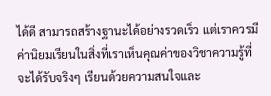ได้ดี สามารถสร้างฐานะได้อย่างรวดเร็ว แต่เราควรมีค่านิยมเรียนในสิ่งที่เราเห็นคุณค่าของวิชาความรู้ที่จะได้รับจริงๆ เรียนด้วยความสนใจและ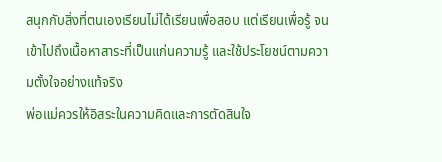สนุกกับสิ่งที่ตนเองเรียนไม่ได้เรียนเพื่อสอบ แต่เรียนเพื่อรู้ จนเข้าไปถึงเนื้อหาสาระที่เป็นแก่นความรู้ และใช้ประโยชน์ตามความตั้งใจอย่างแท้จริง
พ่อแม่ควรให้อิสระในความคิดและการตัดสินใจ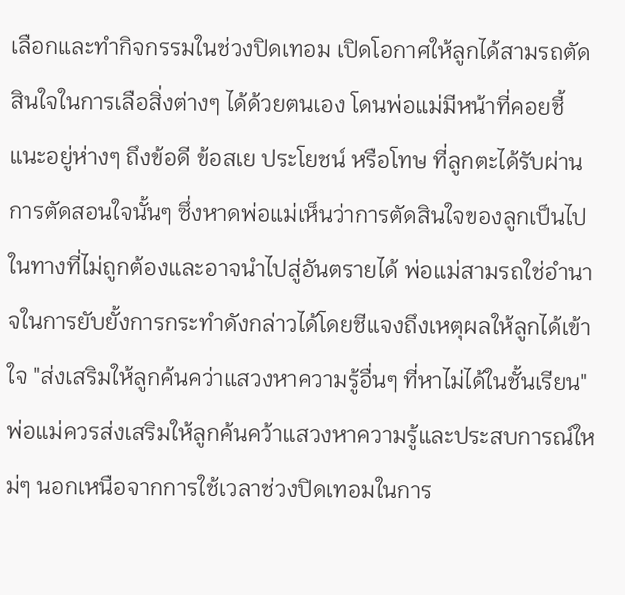เลือกและทำกิจกรรมในช่วงปิดเทอม เปิดโอกาศให้ลูกได้สามรถตัดสินใจในการเลือสิ่งต่างๆ ได้ด้วยตนเอง โดนพ่อแม่มีหน้าที่คอยชี้แนะอยู่ห่างๆ ถึงข้อดี ข้อสเย ประโยชน์ หรือโทษ ที่ลูกตะได้รับผ่านการตัดสอนใจนั้นๆ ซึ่งหาดพ่อแม่เห็นว่าการตัดสินใจของลูกเป็นไปในทางที่ไม่ถูกต้องและอาจนำไปสู่อันตรายได้ พ่อแม่สามรถใช่อำนาจในการยับยั้งการกระทำดังกล่าวได้โดยชีแจงถึงเหตุผลให้ลูกได้เข้าใจ "ส่งเสริมให้ลูกค้นคว่าแสวงหาความรู้อื่นๆ ที่หาไม่ได้ในชั้นเรียน"
พ่อแม่ควรส่งเสริมให้ลูกค้นคว้าแสวงหาความรู้และประสบการณ์ใหม่ๆ นอกเหนือจากการใช้เวลาช่วงปิดเทอมในการ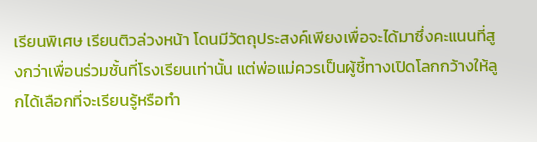เรียนพิเศษ เรียนติวล่วงหน้า โดนมีวัตถุประสงค์เพียงเพื่อจะได้มาซึ่งคะแนนที่สูงกว่าเพื่อนร่วมชั้นที่โรงเรียนเท่านั้น แต่พ่อแม่ควรเป็นผู้ชี้ทางเปิดโลกกว้างให้ลูกได้เลือกที่จะเรียนรู้หรือทำ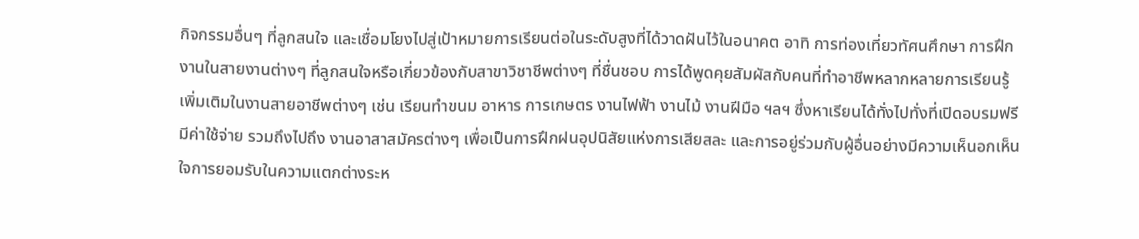กิจกรรมอื่นๆ ที่ลูกสนใจ และเชื่อมโยงไปสู่เป้าหมายการเรียนต่อในระดับสูงที่ได้วาดฝันไว้ในอนาคต อาทิ การท่องเที่ยวทัศนศึกษา การฝึกงานในสายงานต่างๆ ที่ลูกสนใจหรือเกี่ยวข้องกับสาขาวิชาชีพต่างๆ ที่ชื่นชอบ การได้พูดคุยสัมผัสกับคนที่ทำอาชีพหลากหลายการเรียนรู้ เพิ่มเติมในงานสายอาชีพต่างๆ เช่น เรียนทำขนม อาหาร การเกษตร งานไฟฟ้า งานไม้ งานฝีมือ ฯลฯ ซึ่งหาเรียนได้ทั่งไปทั่งที่เปิดอบรมฟรีมีค่าใช้จ่าย รวมถึงไปถึง งานอาสาสมัครต่างๆ เพื่อเป็นการฝึกฝนอุปนิสัยแห่งการเสียสละ และการอยู่ร่วมกับผู้อื่นอย่างมีความเห็นอกเห็นใจการยอมรับในความแตกต่างระห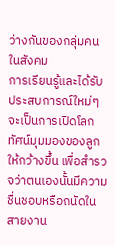ว่างกันของกลุ่มคนในสังคม
การเรียนรู้และได้รับประสบการณ์ใหม่ๆ จะเป็นการเปิดโลกทัศน์มุมมองของลูกให้กว้างขึ้น เพื่อสำรวจว่าตนเองนั้นมีความชื่นชอบหรือถนัดในสายงาน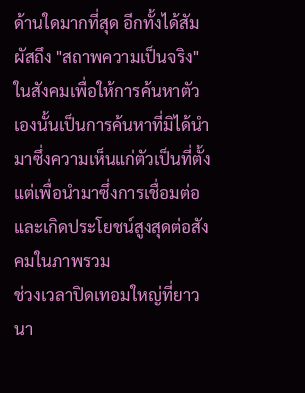ด้านใดมากที่สุด อีกทั้งได้สัมผัสถึง "สถาพความเป็นจริง" ในสังคมเพื่อให้การค้นหาตัวเองนั้นเป็นการค้นหาที่มิได้นำมาซึ่งความเห็นแก่ตัวเป็นที่ตั้งแต่เพื่อนำมาซึ่งการเชื่อมต่อและเกิดประโยชน์สูงสุดต่อสังคมในภาพรวม
ช่วงเวลาปิดเทอมใหญ่ที่ยาวนา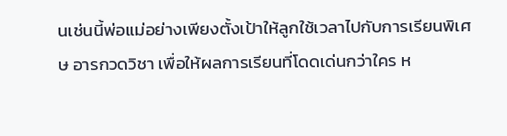นเช่นนี้พ่อแม่อย่างเพียงตั้งเป้าให้ลูกใช้เวลาไปกับการเรียนพิเศษ อารกวดวิชา เพื่อให้ผลการเรียนที่โดดเด่นกว่าใคร ห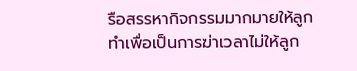รือสรรหากิจกรรมมากมายให้ลูกทำเพื่อเป็นการฆ่าเวลาไม่ให้ลูก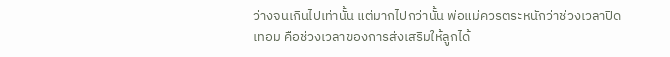ว่างจนเกินไปเท่านั้น แต่มากไปกว่านั้น พ่อแม่ควรตระหนักว่าช่วงเวลาปิดเทอม คือช่วงเวลาของการส่งเสริมให้ลูกได้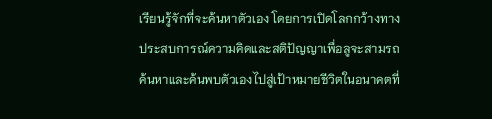เรียนรู้จักที่จะค้นหาตัวเอง โดยการเปิดโลกกว้างทางประสบการณ์ความคิดและสติปัญญาเพื่อลูจะสามรถค้นหาและค้นพบตัวเองไปสู่เป้าหมายชีวิตในอนาคตที่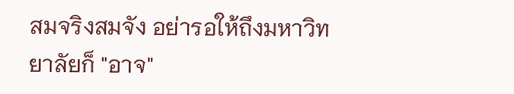สมจริงสมจัง อย่ารอให้ถึงมหาวิทยาลัยก็ "อาจ"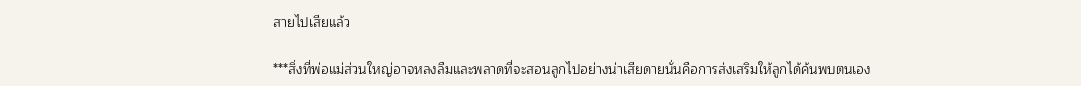สายไปเสียแล้ว

***สิ่งที่พ่อแม่ส่วนใหญ่อาจหลงลืมและพลาดที่จะสอนลูกไปอย่างน่าเสียดายนั่นคือการส่งเสริมให้ลูกได้ค้นพบตนเอง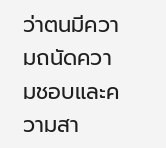ว่าตนมีความถนัดความชอบและความสา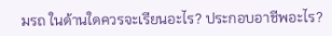มรถ ในด้านใดควรจะเรียนอะไร? ประกอบอาชีพอะไร?